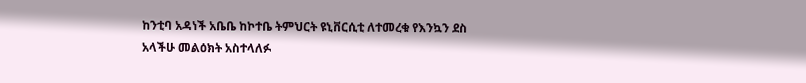ከንቲባ አዳነች አቤቤ ከኮተቤ ትምህርት ዩኒቨርሲቲ ለተመረቁ የእንኳን ደስ አላችሁ መልዕክት አስተላለፉ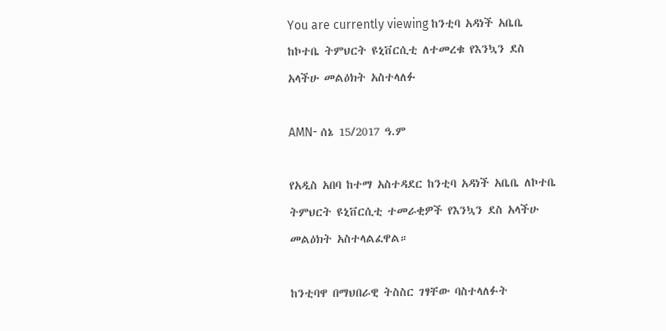You are currently viewing ከንቲባ አዳነች አቤቤ ከኮተቤ ትምህርት ዩኒቨርሲቲ ለተመረቁ የእንኳን ደስ አላችሁ መልዕክት አስተላለፉ

AMN- ሰኔ 15/2017 ዓ.ም

የአዲስ አበባ ከተማ አስተዳደር ከንቲባ አዳነች አቤቤ ለኮተቤ ትምህርት ዩኒቨርሲቲ ተመራቂዎች የእንኳን ደስ አላችሁ መልዕክት አስተላልፈዋል።

ከንቲባዋ በማህበራዊ ትስስር ገፃቸው ባስተላለፉት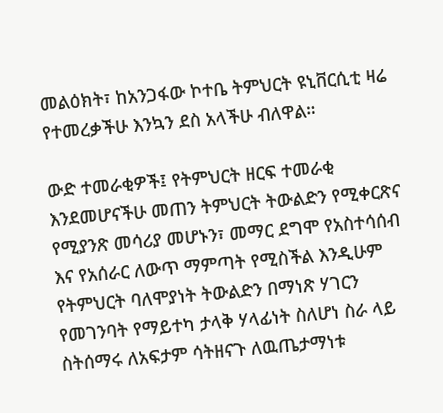መልዕክት፣ ከአንጋፋው ኮተቤ ትምህርት ዩኒቨርሲቲ ዛሬ የተመረቃችሁ እንኳን ደስ አላችሁ ብለዋል።

ውድ ተመራቂዎች፤ የትምህርት ዘርፍ ተመራቂ እንደመሆናችሁ መጠን ትምህርት ትውልድን የሚቀርጽና የሚያንጽ መሳሪያ መሆኑን፣ መማር ደግሞ የአስተሳሰብ እና የአሰራር ለውጥ ማምጣት የሚስችል እንዲሁም የትምህርት ባለሞያነት ትውልድን በማነጽ ሃገርን የመገንባት የማይተካ ታላቅ ሃላፊነት ስለሆነ ስራ ላይ ስትሰማሩ ለአፍታም ሳትዘናጉ ለዉጤታማነቱ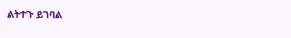ልትተጉ ይገባል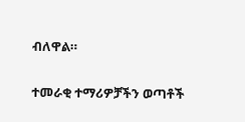ብለዋል።

ተመራቂ ተማሪዎቻችን ወጣቶች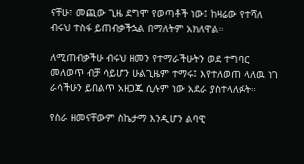ናቸሁ፣ መጪው ጊዜ ደግሞ የወጣቶች ነው፤ ከዛሬው የተሻለ ብሩህ ተስፋ ይጠብቃችኋል በማለትም አክለዋል።

ለሚጠብቃችሁ ብሩህ ዘመን የተማራችሁትን ወደ ተግባር መለወጥ ብቻ ሳይሆን ሁልጊዜም ተማሩ፤ እየተለወጠ ላለዉ ነገ ራሳችሁን ይበልጥ አዘጋጁ ሲሉም ነው አደራ ያስተላለፉት።

የስራ ዘመናቸውም ስኬታማ እንዲሆን ልባዊ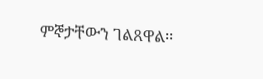ምኞታቸውን ገልጸዋል፡፡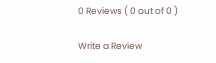0 Reviews ( 0 out of 0 )

Write a Review